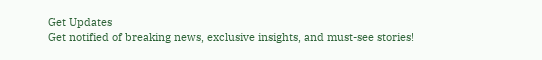Get Updates
Get notified of breaking news, exclusive insights, and must-see stories!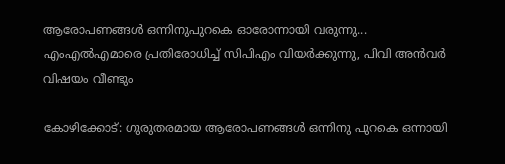ആരോപണങ്ങൾ ഒന്നിനുപുറകെ ഓരോന്നായി വരുന്നു... എംഎൽഎമാരെ പ്രതിരോധിച്ച് സിപിഎം വിയർക്കുന്നു, പിവി അൻവർ വിഷയം വീണ്ടും

കോഴിക്കോട്: ഗുരുതരമായ ആരോപണങ്ങള്‍ ഒന്നിനു പുറകെ ഒന്നായി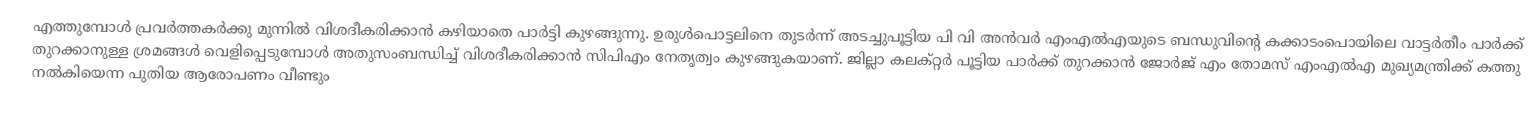എത്തുമ്പോള്‍ പ്രവര്‍ത്തകര്‍ക്കു മുന്നില്‍ വിശദീകരിക്കാന്‍ കഴിയാതെ പാര്‍ട്ടി കുഴങ്ങുന്നു. ഉരുള്‍പൊട്ടലിനെ തുടര്‍ന്ന് അടച്ചുപൂട്ടിയ പി വി അന്‍വര്‍ എംഎല്‍എയുടെ ബന്ധുവിന്റെ കക്കാടംപൊയിലെ വാട്ടര്‍തീം പാര്‍ക്ക് തുറക്കാനുള്ള ശ്രമങ്ങള്‍ വെളിപ്പെടുമ്പോള്‍ അതുസംബന്ധിച്ച് വിശദീകരിക്കാന്‍ സിപിഎം നേതൃത്വം കുഴങ്ങുകയാണ്. ജില്ലാ കലക്റ്റര്‍ പൂട്ടിയ പാര്‍ക്ക് തുറക്കാന്‍ ജോര്‍ജ് എം തോമസ് എംഎല്‍എ മുഖ്യമന്ത്രിക്ക് കത്തു നല്‍കിയെന്ന പുതിയ ആരോപണം വീണ്ടും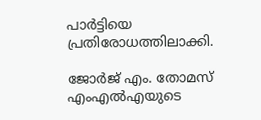പാര്‍ട്ടിയെ പ്രതിരോധത്തിലാക്കി.

ജോര്‍ജ് എം. തോമസ് എംഎല്‍എയുടെ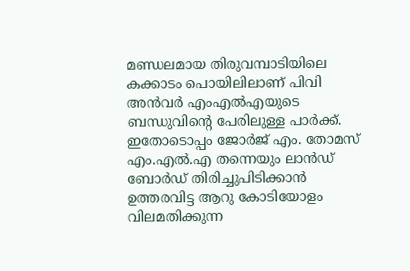മണ്ഡലമായ തിരുവമ്പാടിയിലെ കക്കാടം പൊയിലിലാണ് പിവി അന്‍വര്‍ എംഎല്‍എയുടെ ബന്ധുവിന്റെ പേരിലുള്ള പാര്‍ക്ക്. ഇതോടൊപ്പം ജോര്‍ജ് എം. തോമസ് എം.എല്‍.എ തന്നെയും ലാന്‍ഡ് ബോര്‍ഡ് തിരിച്ചുപിടിക്കാന്‍ ഉത്തരവിട്ട ആറു കോടിയോളം വിലമതിക്കുന്ന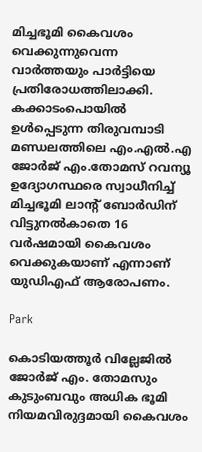മിച്ചഭൂമി കൈവശം വെക്കുന്നുവെന്ന വാര്‍ത്തയും പാര്‍ട്ടിയെ പ്രതിരോധത്തിലാക്കി. കക്കാടംപൊയില്‍ ഉള്‍പ്പെടുന്ന തിരുവമ്പാടി മണ്ഡലത്തിലെ എം.എല്‍.എ ജോര്‍ജ് എം.തോമസ് റവന്യൂ ഉദ്യോഗസ്ഥരെ സ്വാധീനിച്ച് മിച്ചഭൂമി ലാന്റ് ബോര്‍ഡിന് വിട്ടുനല്‍കാതെ 16 വര്‍ഷമായി കൈവശം വെക്കുകയാണ് എന്നാണ് യുഡിഎഫ് ആരോപണം.

Park

കൊടിയത്തൂര്‍ വില്ലേജില്‍ ജോര്‍ജ് എം. തോമസും കുടുംബവും അധിക ഭൂമി നിയമവിരുദ്ദമായി കൈവശം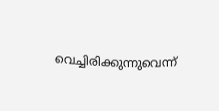വെച്ചിരിക്കുന്നുവെന്ന്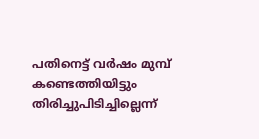പതിനെട്ട് വര്‍ഷം മുമ്പ് കണ്ടെത്തിയിട്ടും തിരിച്ചുപിടിച്ചില്ലെന്ന്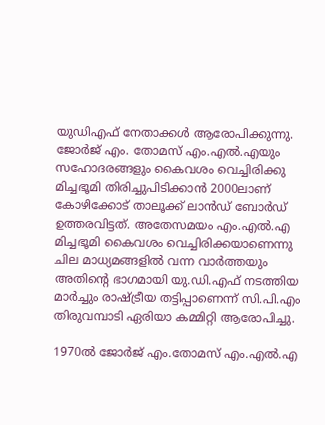യുഡിഎഫ് നേതാക്കള്‍ ആരോപിക്കുന്നു. ജോര്‍ജ് എം. തോമസ് എം.എല്‍.എയും സഹോദരങ്ങളും കൈവശം വെച്ചിരിക്കു മിച്ചഭൂമി തിരിച്ചുപിടിക്കാന്‍ 2000ലാണ് കോഴിക്കോട് താലൂക്ക് ലാന്‍ഡ് ബോര്‍ഡ് ഉത്തരവിട്ടത്. അതേസമയം എം.എല്‍.എ മിച്ചഭൂമി കൈവശം വെച്ചിരിക്കയാണെന്നു ചില മാധ്യമങ്ങളില്‍ വന്ന വാര്‍ത്തയും അതിന്റെ ഭാഗമായി യു.ഡി.എഫ് നടത്തിയ മാര്‍ച്ചും രാഷ്ട്രീയ തട്ടിപ്പാണെന്ന് സി.പി.എം തിരുവമ്പാടി ഏരിയാ കമ്മിറ്റി ആരോപിച്ചു.

1970ല്‍ ജോര്‍ജ് എം.തോമസ് എം.എല്‍.എ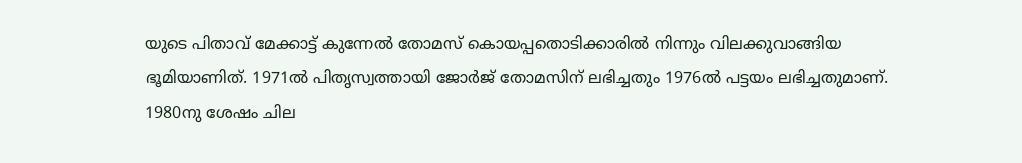യുടെ പിതാവ് മേക്കാട്ട് കുന്നേല്‍ തോമസ് കൊയപ്പതൊടിക്കാരില്‍ നിന്നും വിലക്കുവാങ്ങിയ ഭൂമിയാണിത്. 1971ല്‍ പിതൃസ്വത്തായി ജോര്‍ജ് തോമസിന് ലഭിച്ചതും 1976ല്‍ പട്ടയം ലഭിച്ചതുമാണ്. 1980നു ശേഷം ചില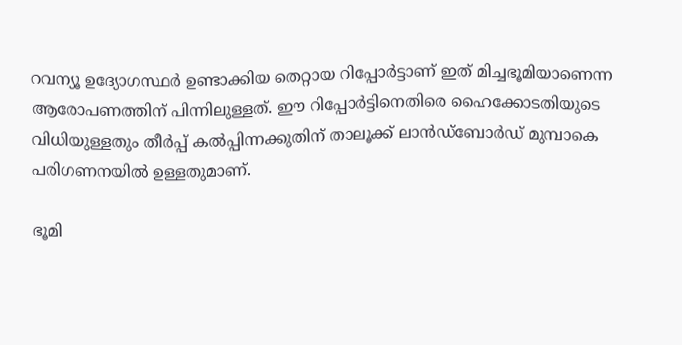റവന്യൂ ഉദ്യോഗസ്ഥര്‍ ഉണ്ടാക്കിയ തെറ്റായ റിപ്പോര്‍ട്ടാണ് ഇത് മിച്ചഭൂമിയാണെന്ന ആരോപണത്തിന് പിന്നിലുള്ളത്. ഈ റിപ്പോര്‍ട്ടിനെതിരെ ഹൈക്കോടതിയുടെ വിധിയുള്ളതും തീര്‍പ്പ് കല്‍പ്പിന്നക്കുതിന് താലൂക്ക് ലാന്‍ഡ്‌ബോര്‍ഡ് മുമ്പാകെ പരിഗണനയില്‍ ഉള്ളതുമാണ്.

ഭൂമി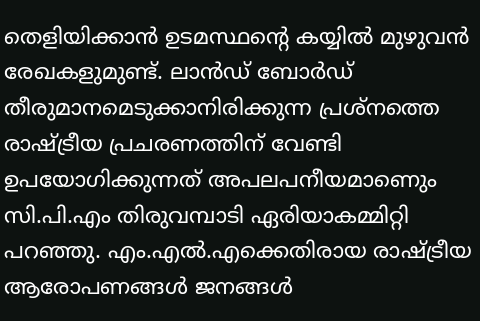തെളിയിക്കാന്‍ ഉടമസ്ഥന്റെ കയ്യില്‍ മുഴുവന്‍ രേഖകളുമുണ്ട്. ലാന്‍ഡ് ബോര്‍ഡ് തീരുമാനമെടുക്കാനിരിക്കുന്ന പ്രശ്‌നത്തെ രാഷ്ട്രീയ പ്രചരണത്തിന് വേണ്ടി ഉപയോഗിക്കുന്നത് അപലപനീയമാണെും സി.പി.എം തിരുവമ്പാടി ഏരിയാകമ്മിറ്റി പറഞ്ഞു. എം.എല്‍.എക്കെതിരായ രാഷ്ട്രീയ ആരോപണങ്ങള്‍ ജനങ്ങള്‍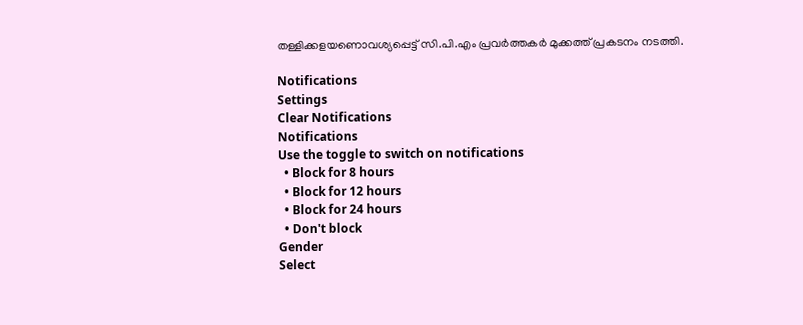തള്ളിക്കളയണൊവശ്യപ്പെട്ട് സി.പി.എം പ്രവര്‍ത്തകര്‍ മുക്കത്ത് പ്രകടനം നടത്തി.

Notifications
Settings
Clear Notifications
Notifications
Use the toggle to switch on notifications
  • Block for 8 hours
  • Block for 12 hours
  • Block for 24 hours
  • Don't block
Gender
Select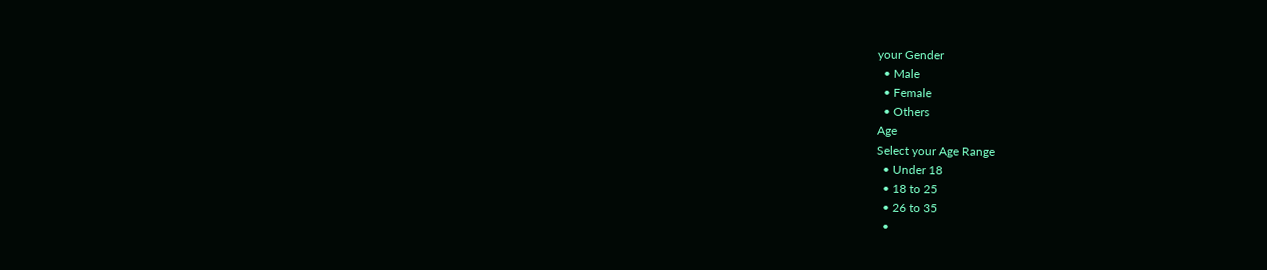your Gender
  • Male
  • Female
  • Others
Age
Select your Age Range
  • Under 18
  • 18 to 25
  • 26 to 35
  •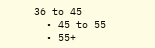36 to 45
  • 45 to 55
  • 55+